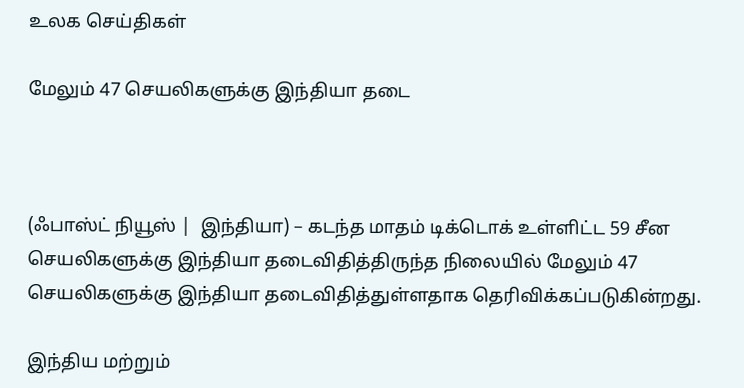உலக செய்திகள்

மேலும் 47 செயலிகளுக்கு இந்தியா தடை



(ஃபாஸ்ட் நியூஸ் |  இந்தியா) – கடந்த மாதம் டிக்டொக் உள்ளிட்ட 59 சீன செயலிகளுக்கு இந்தியா தடைவிதித்திருந்த நிலையில் மேலும் 47 செயலிகளுக்கு இந்தியா தடைவிதித்துள்ளதாக தெரிவிக்கப்படுகின்றது.

இந்திய மற்றும்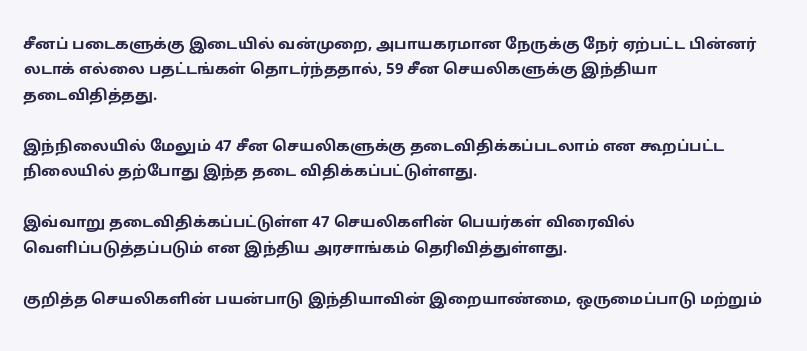சீனப் படைகளுக்கு இடையில் வன்முறை, அபாயகரமான நேருக்கு நேர் ஏற்பட்ட பின்னர் லடாக் எல்லை பதட்டங்கள் தொடர்ந்ததால், 59 சீன செயலிகளுக்கு இந்தியா தடைவிதித்தது.

இந்நிலையில் மேலும் 47 சீன செயலிகளுக்கு தடைவிதிக்கப்படலாம் என கூறப்பட்ட நிலையில் தற்போது இந்த தடை விதிக்கப்பட்டுள்ளது.

இவ்வாறு தடைவிதிக்கப்பட்டுள்ள 47 செயலிகளின் பெயர்கள் விரைவில் வெளிப்படுத்தப்படும் என இந்திய அரசாங்கம் தெரிவித்துள்ளது.

குறித்த செயலிகளின் பயன்பாடு இந்தியாவின் இறையாண்மை, ஒருமைப்பாடு மற்றும்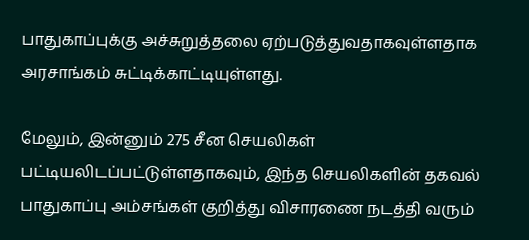பாதுகாப்புக்கு அச்சுறுத்தலை ஏற்படுத்துவதாகவுள்ளதாக அரசாங்கம் சுட்டிக்காட்டியுள்ளது.

மேலும், இன்னும் 275 சீன செயலிகள் பட்டியலிடப்பட்டுள்ளதாகவும், இந்த செயலிகளின் தகவல் பாதுகாப்பு அம்சங்கள் குறித்து விசாரணை நடத்தி வரும்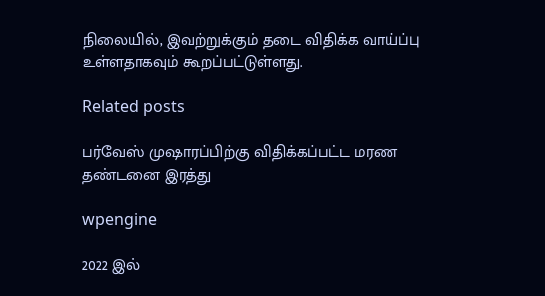நிலையில், இவற்றுக்கும் தடை விதிக்க வாய்ப்பு உள்ளதாகவும் கூறப்பட்டுள்ளது.

Related posts

பர்வேஸ் முஷாரப்பிற்கு விதிக்கப்பட்ட மரண தண்டனை இரத்து

wpengine

2022 இல்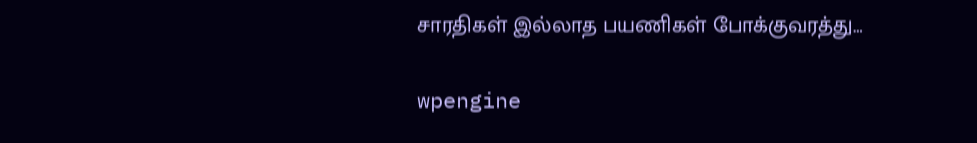சாரதிகள் இல்லாத பயணிகள் போக்குவரத்து…

wpengine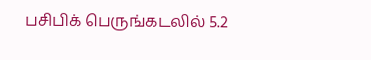பசிபிக் பெருங்கடலில் 5.2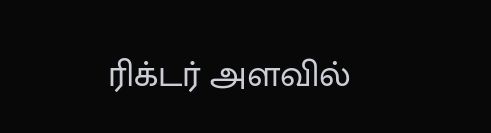ரிக்டர் அளவில்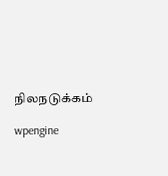நிலநடுக்கம்

wpengine